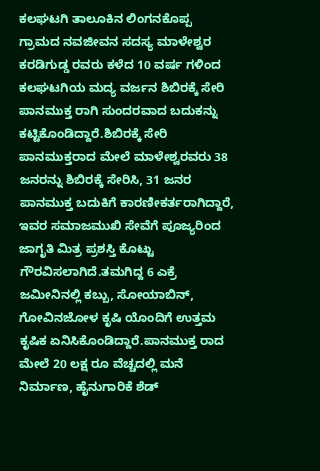ಕಲಘಟಗಿ ತಾಲೂಕಿನ ಲಿಂಗನಕೊಪ್ಪ ಗ್ರಾಮದ ನವಜೀವನ ಸದಸ್ಯ ಮಾಳೇಶ್ವರ ಕರಡಿಗುಡ್ಡ ರವರು ಕಳೆದ 10 ವರ್ಷ ಗಳಿಂದ ಕಲಘಟಗಿಯ ಮದ್ಯ ವರ್ಜನ ಶಿಬಿರಕ್ಕೆ ಸೇರಿ ಪಾನಮುಕ್ತ ರಾಗಿ ಸುಂದರವಾದ ಬದುಕನ್ನು ಕಟ್ಟಿಕೊಂಡಿದ್ದಾರೆ.ಶಿಬಿರಕ್ಕೆ ಸೇರಿ ಪಾನಮುಕ್ತರಾದ ಮೇಲೆ ಮಾಳೇಶ್ವರವರು 38 ಜನರನ್ನು ಶಿಬಿರಕ್ಕೆ ಸೇರಿಸಿ, 31 ಜನರ ಪಾನಮುಕ್ತ ಬದುಕಿಗೆ ಕಾರಣೀಕರ್ತರಾಗಿದ್ದಾರೆ, ಇವರ ಸಮಾಜಮುಖಿ ಸೇವೆಗೆ ಪೂಜ್ಯರಿಂದ ಜಾಗೃತಿ ಮಿತ್ರ ಪ್ರಶಸ್ತಿ ಕೊಟ್ಟು ಗೌರವಿಸಲಾಗಿದೆ.ತಮಗಿದ್ದ 6 ಎಕ್ರೆ ಜಮೀನಿನಲ್ಲಿ ಕಬ್ಬು, ಸೋಯಾಬಿನ್, ಗೋವಿನಜೋಳ ಕೃಷಿ ಯೊಂದಿಗೆ ಉತ್ತಮ ಕೃಷಿಕ ಏನಿಸಿಕೊಂಡಿದ್ದಾರೆ.ಪಾನಮುಕ್ತ ರಾದ ಮೇಲೆ 20 ಲಕ್ಷ ರೂ ವೆಚ್ಚದಲ್ಲಿ ಮನೆ ನಿರ್ಮಾಣ, ಹೈನುಗಾರಿಕೆ ಶೆಡ್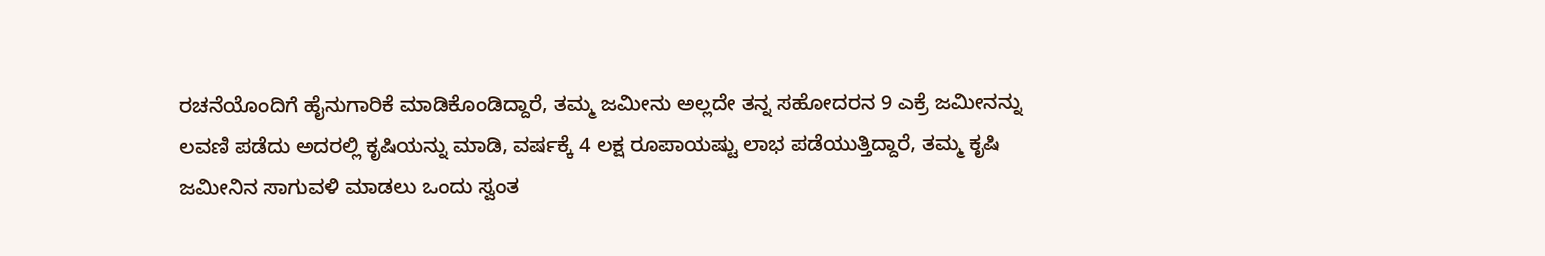ರಚನೆಯೊಂದಿಗೆ ಹೈನುಗಾರಿಕೆ ಮಾಡಿಕೊಂಡಿದ್ದಾರೆ, ತಮ್ಮ ಜಮೀನು ಅಲ್ಲದೇ ತನ್ನ ಸಹೋದರನ 9 ಎಕ್ರೆ ಜಮೀನನ್ನು ಲವಣಿ ಪಡೆದು ಅದರಲ್ಲಿ ಕೃಷಿಯನ್ನು ಮಾಡಿ, ವರ್ಷಕ್ಕೆ 4 ಲಕ್ಷ ರೂಪಾಯಷ್ಟು ಲಾಭ ಪಡೆಯುತ್ತಿದ್ದಾರೆ, ತಮ್ಮ ಕೃಷಿ ಜಮೀನಿನ ಸಾಗುವಳಿ ಮಾಡಲು ಒಂದು ಸ್ವಂತ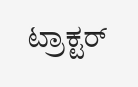ಟ್ರಾಕ್ಟರ್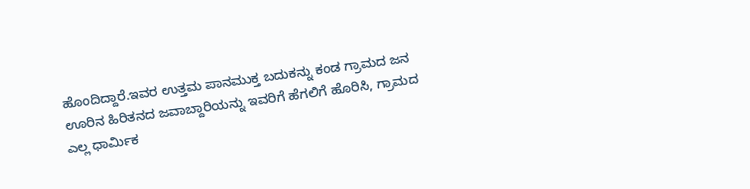ಹೊಂದಿದ್ದಾರೆ.ಇವರ ಉತ್ತಮ ಪಾನಮುಕ್ತ ಬದುಕನ್ನು ಕಂಡ ಗ್ರಾಮದ ಜನ ಊರಿನ ಹಿರಿತನದ ಜವಾಬ್ದಾರಿಯನ್ನು ಇವರಿಗೆ ಹೆಗಲಿಗೆ ಹೊರಿಸಿ, ಗ್ರಾಮದ ಎಲ್ಲ ಧಾರ್ಮಿಕ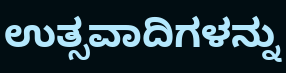ಉತ್ಸವಾದಿಗಳನ್ನು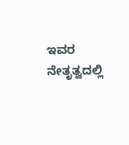ಇವರ ನೇತೃತ್ವದಲ್ಲಿ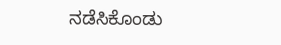ನಡೆಸಿಕೊಂಡು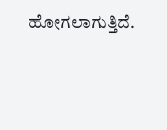ಹೋಗಲಾಗುತ್ತಿದೆ.